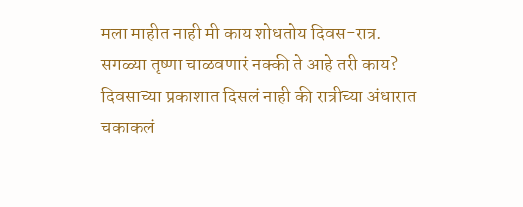मला माहीत नाही मी काय शोधतोय दिवस-रात्र.
सगळ्या तृष्णा चाळवणारं नक्की ते आहे तरी काय?
दिवसाच्या प्रकाशात दिसलं नाही की रात्रीच्या अंधारात चकाकलं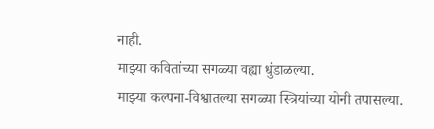नाही.
माझ्या कवितांच्या सगळ्या वह्या धुंडाळल्या.
माझ्या कल्पना-विश्वातल्या सगळ्या स्त्रियांच्या योनी तपासल्या.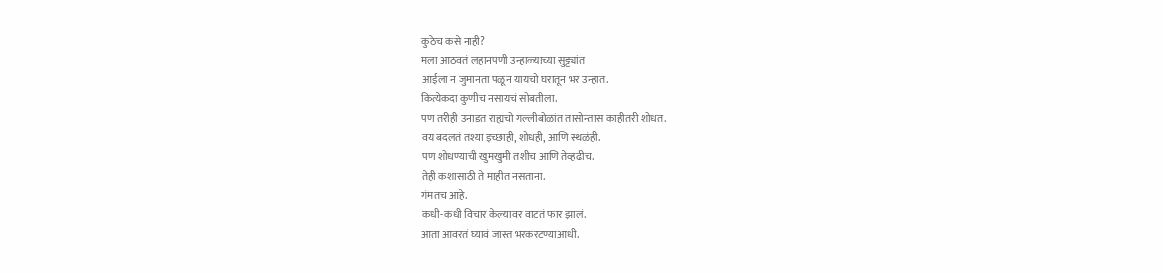कुठेच कसे नाही?
मला आठवतं लहानपणी उन्हाळ्याच्या सुट्ट्यांत
आईला न जुमानता पळून यायचो घरातून भर उन्हात.
कित्येकदा कुणीच नसायचं सोबतीला.
पण तरीही उनाडत राह्यचो गल्लीबोळांत तासोन्तास काहीतरी शोधत.
वय बदलतं तश्या इच्छाही, शोधही, आणि स्थळंही.
पण शोधण्याची खुमखुमी तशीच आणि तेव्हढीच.
तेही कशासाठी ते माहीत नसताना.
गंमतच आहे.
कधी-कधी विचार केल्यावर वाटतं फार झालं.
आता आवरतं घ्यावं जास्त भरकरटण्याआधी.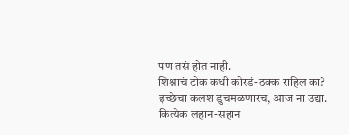पण तसं होत नाही.
शिश्नाचं टोक कधी कोरडं-ठक्क राहिल का?
इच्छेचा कलश डुचमळणारच, आज ना उद्या.
कित्येक लहान-सहान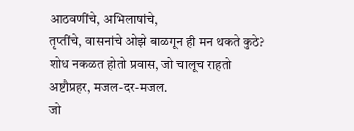आठवणींचे, अभिलाषांचे,
तृप्तींचे, वासनांचे ओझे बाळगून ही मन थकते कुठे?
शोध नकळत होतो प्रवास, जो चालूच राहतो
अष्टौप्रहर, मजल-दर-मजल.
जो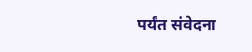पर्यंत संवेदना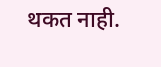थकत नाही.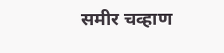समीर चव्हाण